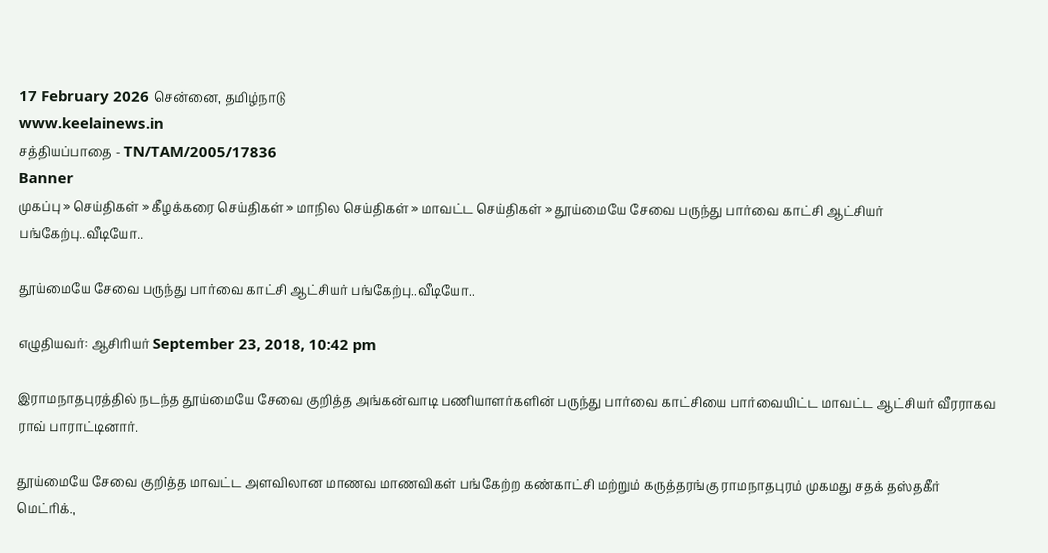17 February 2026 சென்னை, தமிழ்நாடு
www.keelainews.in
சத்தியப்பாதை - TN/TAM/2005/17836
Banner
முகப்பு » செய்திகள் » கீழக்கரை செய்திகள் » மாநில செய்திகள் » மாவட்ட செய்திகள் » தூய்மையே சேவை பருந்து பார்வை காட்சி ஆட்சியர் பங்கேற்பு..வீடியோ..

தூய்மையே சேவை பருந்து பார்வை காட்சி ஆட்சியர் பங்கேற்பு..வீடியோ..

எழுதியவர்: ஆசிரியர் September 23, 2018, 10:42 pm

இராமநாதபுரத்தில் நடந்த தூய்மையே சேவை குறித்த அங்கன்வாடி பணியாளர்களின் பருந்து பார்வை காட்சியை பார்வையிட்ட மாவட்ட ஆட்சியர் வீரராகவ ராவ் பாராட்டினார்.

தூய்மையே சேவை குறித்த மாவட்ட அளவிலான மாணவ மாணவிகள் பங்கேற்ற கண்காட்சி மற்றும் கருத்தரங்கு ராமநாதபுரம் முகமது சதக் தஸ்தகீர் மெட்ரிக்.,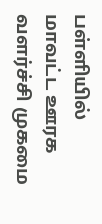பள்ளியில் மாவட்ட ஊரக வளர்ச்சி முகமை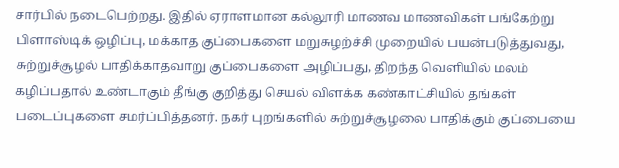சார்பில் நடைபெற்றது. இதில் ஏராளமான கல்லூரி மாணவ மாணவிகள் பங்கேற்று பிளாஸ்டிக் ஒழிப்பு, மக்காத குப்பைகளை மறுசுழற்ச்சி முறையில் பயன்படுத்துவது, சுற்றுச்சூழல் பாதிக்காதவாறு குப்பைகளை அழிப்பது, திறந்த வெளியில் மலம் கழிப்பதால் உண்டாகும் தீங்கு குறித்து செயல் விளக்க கண்காட்சியில் தங்கள் படைப்புகளை சமர்ப்பித்தனர். நகர் புறங்களில் சுற்றுச்சூழலை பாதிக்கும் குப்பையை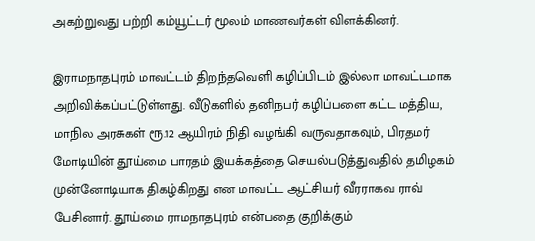அகற்றுவது பற்றி கம்யூட்டர் மூலம் மாணவர்கள் விளக்கினர்.

இராமநாதபுரம் மாவட்டம் திறந்தவெளி கழிப்பிடம் இல்லா மாவட்டமாக அறிவிக்கப்பட்டுள்ளது. வீடுகளில் தனிநபர் கழிப்பளை கட்ட மத்திய, மாநில அரசுகள் ரூ.12 ஆயிரம் நிதி வழங்கி வருவதாகவும், பிரதமர் மோடியின் தூய்மை பாரதம் இயக்கத்தை செயல்படுத்துவதில் தமிழகம் முன்னோடியாக திகழ்கிறது என மாவட்ட ஆட்சியர் வீரராகவ ராவ் பேசினார். தூய்மை ராமநாதபுரம் என்பதை குறிக்கும்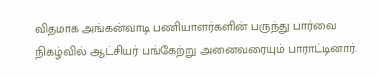விதமாக அங்கன்வாடி பணியாளர்களின் பருந்து பார்வை நிகழ்வில் ஆட்சியர் பங்கேற்று அனைவரையும் பாராட்டினார்.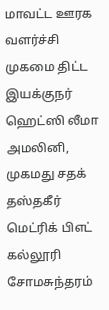மாவட்ட ஊரக வளர்ச்சி முகமை திட்ட இயக்குநர் ஹெட்ஸி லீமா அமலினி, முகமது சதக் தஸ்தகீர் மெட்ரிக் பிஎட் கல்லூரி சோமசுந்தரம்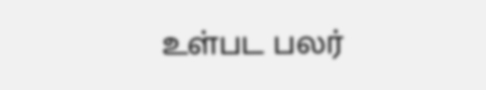உள்பட பலர்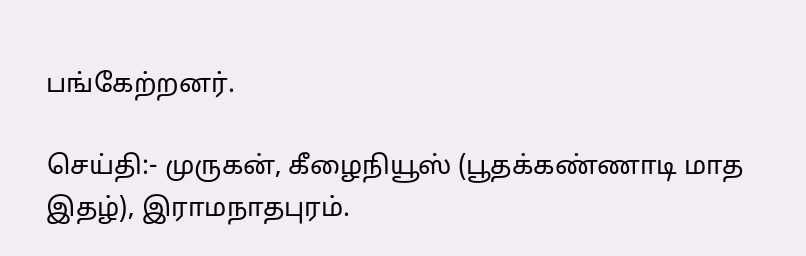பங்கேற்றனர்.

செய்தி:- முருகன், கீழைநியூஸ் (பூதக்கண்ணாடி மாத இதழ்), இராமநாதபுரம்.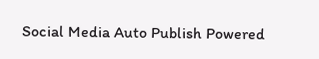Social Media Auto Publish Powered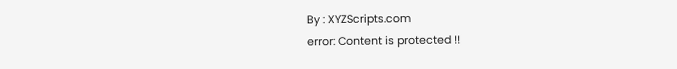By : XYZScripts.com
error: Content is protected !!